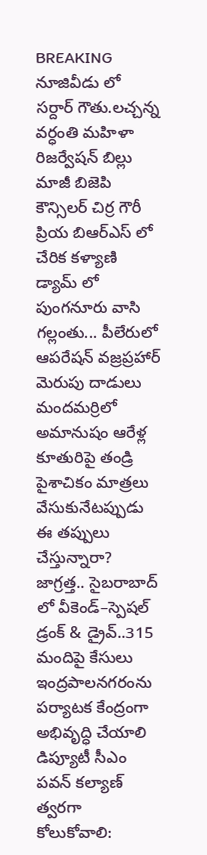BREAKING
నూజివీడు లో సర్దార్ గౌతు.లచ్చన్న వర్ధంతి మహిళా రిజర్వేషన్ బిల్లు మాజీ బిజెపి కౌన్సిలర్ చిర్ర గౌరీ ప్రియ బిఆర్ఎస్ లో చేరిక కళ్యాణి డ్యామ్ లో పుంగనూరు వాసి గల్లంతు... పీలేరులో ఆపరేషన్ వజ్రప్రహార్ మెరుపు దాడులు మందమర్రిలో అమానుషం ఆరేళ్ల కూతురిపై తండ్రి పైశాచికం మాత్రలు వేసుకునేటప్పుడు ఈ తప్పులు చేస్తున్నారా? జాగ్రత్త.. సైబరాబాద్ లో వీకెండ్‌–స్పెషల్ డ్రంక్ & డ్రైవ్‌..315 మందిపై కేసులు ఇంద్రపాలనగరంను పర్యాటక కేంద్రంగా అభివృద్ధి చేయాలి డిప్యూటీ సీఎం పవన్ కల్యాణ్ త్వరగా కోలుకోవాలి: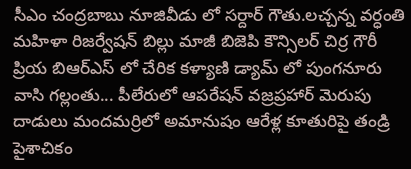సీఎం చంద్రబాబు నూజివీడు లో సర్దార్ గౌతు.లచ్చన్న వర్ధంతి మహిళా రిజర్వేషన్ బిల్లు మాజీ బిజెపి కౌన్సిలర్ చిర్ర గౌరీ ప్రియ బిఆర్ఎస్ లో చేరిక కళ్యాణి డ్యామ్ లో పుంగనూరు వాసి గల్లంతు... పీలేరులో ఆపరేషన్ వజ్రప్రహార్ మెరుపు దాడులు మందమర్రిలో అమానుషం ఆరేళ్ల కూతురిపై తండ్రి పైశాచికం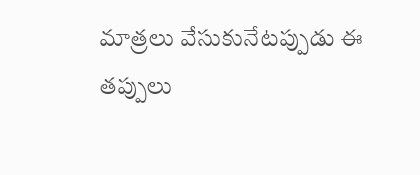మాత్రలు వేసుకునేటప్పుడు ఈ తప్పులు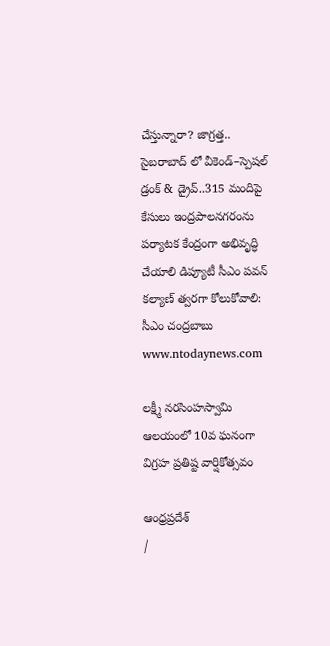చేస్తున్నారా? జాగ్రత్త.. సైబరాబాద్ లో వీకెండ్‌–స్పెషల్ డ్రంక్ & డ్రైవ్‌..315 మందిపై కేసులు ఇంద్రపాలనగరంను పర్యాటక కేంద్రంగా అభివృద్ధి చేయాలి డిప్యూటీ సీఎం పవన్ కల్యాణ్ త్వరగా కోలుకోవాలి: సీఎం చంద్రబాబు
www.ntodaynews.com

లక్ష్మీ నరసింహస్వామి ఆలయంలో 10వ ఘనంగా విగ్రహ ప్రతిష్ట వార్షికోత్సవం

ఆంధ్రప్రదేశ్
/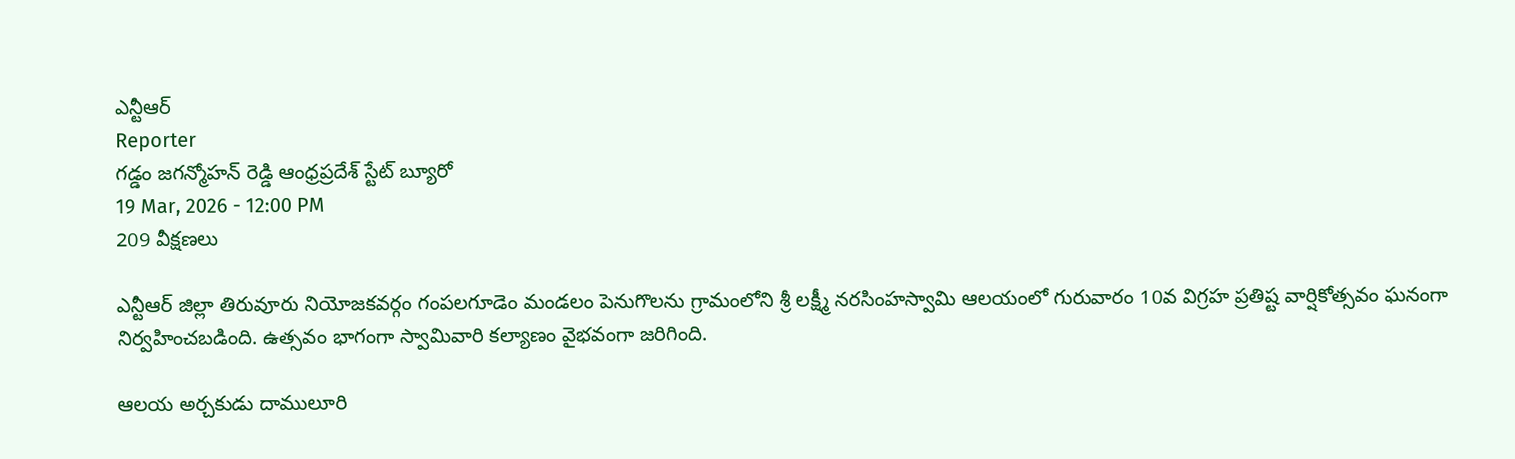ఎన్టీఆర్
Reporter
గడ్డం జగన్మోహన్ రెడ్డి ఆంధ్రప్రదేశ్ స్టేట్ బ్యూరో
19 Mar, 2026 - 12:00 PM
209 వీక్షణలు

ఎన్టీఆర్ జిల్లా తిరువూరు నియోజకవర్గం గంపలగూడెం మండలం పెనుగొలను గ్రామంలోని శ్రీ లక్ష్మీ నరసింహస్వామి ఆలయంలో గురువారం 10వ విగ్రహ ప్రతిష్ట వార్షికోత్సవం ఘనంగా నిర్వహించబడింది. ఉత్సవం భాగంగా స్వామివారి కల్యాణం వైభవంగా జరిగింది.

ఆలయ అర్చకుడు దాములూరి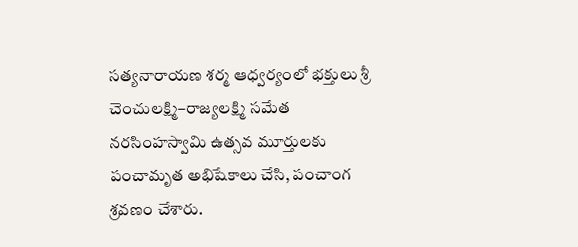సత్యనారాయణ శర్మ ఆధ్వర్యంలో భక్తులు శ్రీ చెంచులక్ష్మి–రాజ్యలక్ష్మి సమేత నరసింహస్వామి ఉత్సవ మూర్తులకు పంచామృత అభిషేకాలు చేసి, పంచాంగ శ్రవణం చేశారు.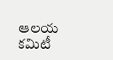ఆలయ కమిటీ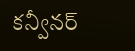కన్వీనర్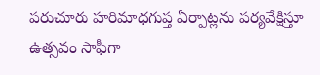పరుచూరు హరిమాధగుప్త ఏర్పాట్లను పర్యవేక్షిస్తూ ఉత్సవం సాఫీగా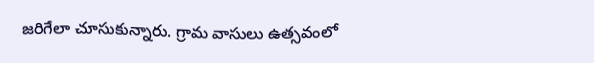జరిగేలా చూసుకున్నారు. గ్రామ వాసులు ఉత్సవంలో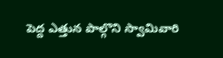పెద్ద ఎత్తున పాల్గొని స్వామివారి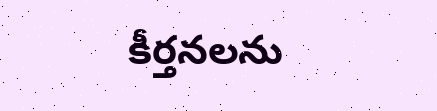కీర్తనలను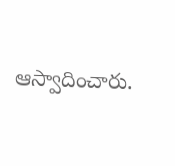ఆస్వాదించారు.